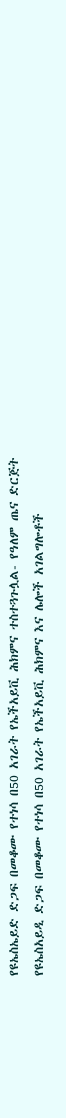የዩኤስኤይድ ድጋፍ በመቆሙ የተነሳ በ50 አገራት የኤችአይቪ ሕክምና ተስተጓጉሏል- የዓለም ጤና ድርጅት
የዩኤስአይዲ ድጋፍ በመቆሙ የተነሳ በ50 አገራት የኤችአይቪ ሕክምና እና ሌሎች አገልግሎቶች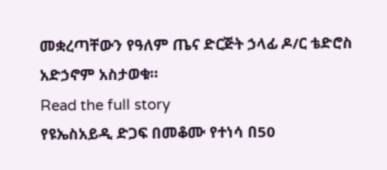መቋረጣቸውን የዓለም ጤና ድርጅት ኃላፊ ዶ/ር ቴድሮስ አድኃኖም አስታወቁ።
Read the full story
የዩኤስአይዲ ድጋፍ በመቆሙ የተነሳ በ50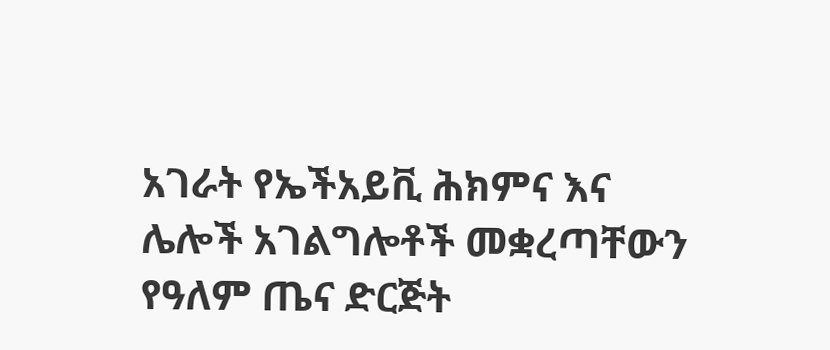አገራት የኤችአይቪ ሕክምና እና ሌሎች አገልግሎቶች መቋረጣቸውን የዓለም ጤና ድርጅት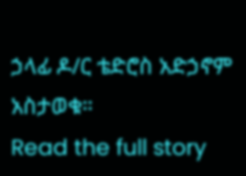ኃላፊ ዶ/ር ቴድሮስ አድኃኖም አስታወቁ።
Read the full story